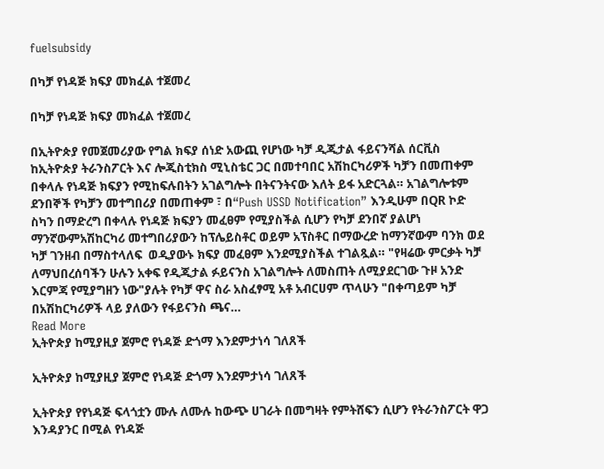fuelsubsidy

በካቻ የነዳጅ ክፍያ መክፈል ተጀመረ

በካቻ የነዳጅ ክፍያ መክፈል ተጀመረ

በኢትዮጵያ የመጀመሪያው የግል ክፍያ ሰነድ አውጪ የሆነው ካቻ ዲጂታል ፋይናንሻል ሰርቪስ ከኢትዮጵያ ትራንስፖርት እና ሎጂስቲክስ ሚኒስቴር ጋር በመተባበር አሽከርካሪዎች ካቻን በመጠቀም በቀላሉ የነዳጅ ክፍያን የሚከፍሉበትን አገልግሎት በትናንትናው እለት ይፋ አድርጓል። አገልግሎቱም ደንበኞች የካቻን መተግበሪያ በመጠቀም ፣ በ“Push USSD Notification” እንዲሁም በQR ኮድ ስካን በማድረግ በቀላሉ የነዳጅ ክፍያን መፈፀም የሚያስችል ሲሆን የካቻ ደንበኛ ያልሆነ ማንኛውምአሽከርካሪ መተግበሪያውን ከፕሌይስቶር ወይም አፕስቶር በማውረድ ከማንኛውም ባንክ ወደ ካቻ ገንዘብ በማስተላለፍ  ወዲያውኑ ክፍያ መፈፀም እንደሚያስችል ተገልጿል። "የዛሬው ምርቃት ካቻ ለማህበረሰባችን ሁሉን አቀፍ የዲጂታል ፉይናንስ አገልግሎት ለመስጠት ለሚያደርገው ጉዞ አንድ እርምጃ የሚያግዘን ነው"ያሉት የካቻ ዋና ስራ አስፈፃሚ አቶ አብርሀም ጥላሁን "በቀጣይም ካቻ በአሽከርካሪዎች ላይ ያለውን የፋይናንስ ጫና…
Read More
ኢትዮጵያ ከሚያዚያ ጀምሮ የነዳጅ ድጎማ እንደምታነሳ ገለጸች

ኢትዮጵያ ከሚያዚያ ጀምሮ የነዳጅ ድጎማ እንደምታነሳ ገለጸች

ኢትዮጵያ የየነዳጅ ፍላጎቷን ሙሉ ለሙሉ ከውጭ ሀገራት በመግዛት የምትሸፍን ሲሆን የትራንስፖርት ዋጋ እንዳያንር በሚል የነዳጅ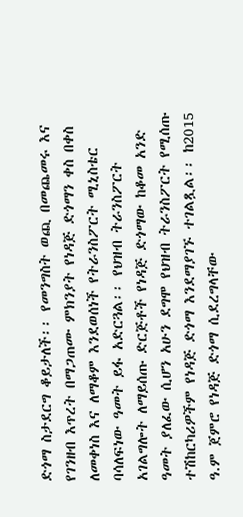ድጎማ ስታደርግ ቆይታለች፡፡ የመንግስት ወጪ በመጨመሩ እና የገንዘብ እጥረት በማጋጠሙ ምክንያት የነዳጅ ድጎማን ቀስ በቀስ ለመቀነስ እና ለማቆም እንደወሰነች የትራንስፖርት ሚኒስቴር ባሳለፍነው ዓመት ይፋ አድርጓል፡፡ የህዝብ ትራንስፖርት አገልግሎት ለማይሰጡ ድርጅቶች የነዳጅ ድጎማው ከቆመ አንድ ዓመት ያለፈው ሲሆን አሁን ደግሞ የህዝብ ትራንስፖርት የሚሰጡ ተሽከርካሪዎችም የነዳጅ ድጎማ እንደማያገኙ ተገልጿል፡፡ ከ2015 ዓ.ም ጀምሮ የነዳጅ ድጎማ ሲደረግላቸው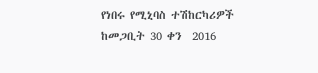የነበሩ የሚኒባስ ተሽከርካሪዎች ከመጋቢት 30 ቀን  2016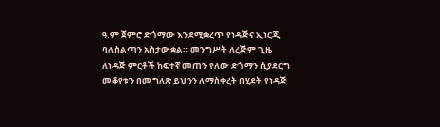ዓ.ም ጀምሮ ድጎማው እንደሚቋረጥ የነዳጅና ኢነርጂ ባለስልጣን አስታውቋል። መንግሥት ለረጅም ጊዜ ለነዳጅ ምርቶች ከፍተኛ መጠን የለው ድጎማን ሲያደርግ መቆየቱን በመግለጽ ይህንን ለማስቀረት በሂደት የነዳጅ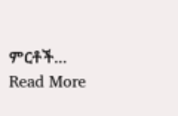ምርቶች…
Read More